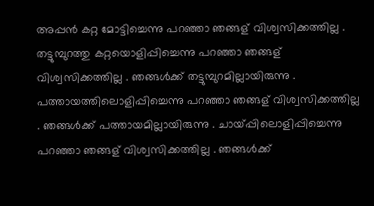അപ്പൻ കറ്റ മോട്ടിച്ചെന്നു പറഞ്ഞാ ഞങ്ങള് വിശ്വസിക്കത്തില്ല . തട്ടുമ്പുറത്തു കറ്റയൊളിപ്പിച്ചെന്നു പറഞ്ഞാ ഞങ്ങള് വിശ്വസിക്കത്തില്ല . ഞങ്ങൾക്ക് തട്ടുമ്പുറമില്ലായിരുന്നു . പത്തായത്തിലൊളിപ്പിച്ചെന്നു പറഞ്ഞാ ഞങ്ങള് വിശ്വസിക്കത്തില്ല . ഞങ്ങൾക്ക് പത്തായമില്ലായിരുന്നു . ചായ്പ്പിലൊളിപ്പിച്ചെന്നു പറഞ്ഞാ ഞങ്ങള് വിശ്വസിക്കത്തില്ല . ഞങ്ങൾക്ക്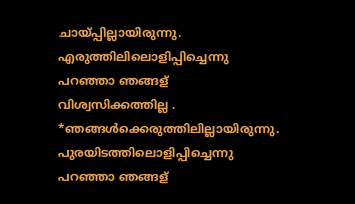ചായ്പ്പില്ലായിരുന്നു. എരുത്തിലിലൊളിപ്പിച്ചെന്നു പറഞ്ഞാ ഞങ്ങള് വിശ്വസിക്കത്തില്ല . *ഞങ്ങൾക്കെരുത്തിലില്ലായിരുന്നു. പുരയിടത്തിലൊളിപ്പിച്ചെന്നു പറഞ്ഞാ ഞങ്ങള്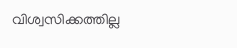വിശ്വസിക്കത്തില്ല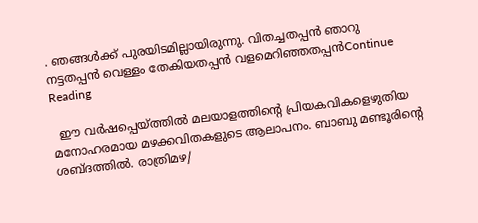. ഞങ്ങൾക്ക് പുരയിടമില്ലായിരുന്നു. വിതച്ചതപ്പൻ ഞാറു നട്ടതപ്പൻ വെള്ളം തേകിയതപ്പൻ വളമെറിഞ്ഞതപ്പൻContinue Reading

  ഈ വര്‍ഷപ്പെയ്ത്തില്‍ മലയാളത്തിന്റെ പ്രിയകവികളെഴുതിയ മനോഹരമായ മഴക്കവിതകളുടെ ആലാപനം. ബാബു മണ്ടൂരിന്റെ ശബ്ദത്തില്‍. രാത്രിമഴ/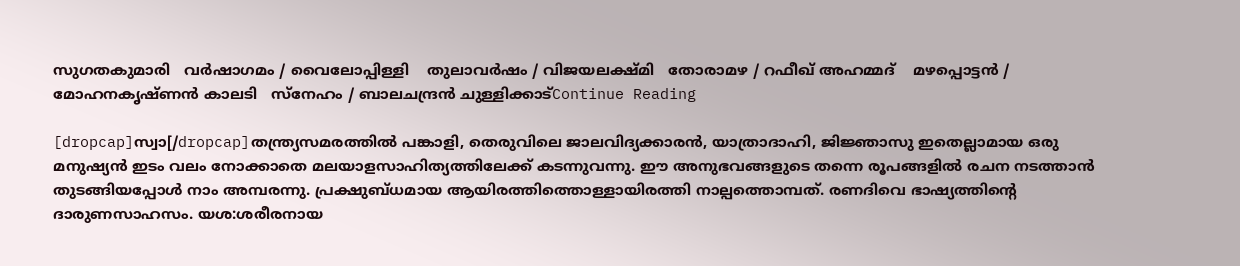സുഗതകുമാരി   വർഷാഗമം / വൈലോപ്പിള്ളി    തുലാവര്‍ഷം / വിജയലക്ഷ്മി   തോരാമഴ / റഫീഖ് അഹമ്മദ്    മഴപ്പൊട്ടൻ / മോഹനകൃഷ്ണന്‍ കാലടി   സ്നേഹം / ബാലചന്ദ്രന്‍ ചുള്ളിക്കാട്Continue Reading

[dropcap]സ്വാ[/dropcap]തന്ത്ര്യസമരത്തില്‍ പങ്കാളി, തെരുവിലെ ജാലവിദ്യക്കാരന്‍, യാത്രാദാഹി, ജിജ്ഞാസു ഇതെല്ലാമായ ഒരു മനുഷ്യന്‍ ഇടം വലം നോക്കാതെ മലയാളസാഹിത്യത്തിലേക്ക് കടന്നുവന്നു. ഈ അനുഭവങ്ങളുടെ തന്നെ രൂപങ്ങളില്‍ രചന നടത്താന്‍ തുടങ്ങിയപ്പോള്‍ നാം അമ്പരന്നു. പ്രക്ഷുബ്ധമായ ആയിരത്തിത്തൊള്ളായിരത്തി നാല്പത്തൊമ്പത്. രണദിവെ ഭാഷ്യത്തിന്റെ ദാരുണസാഹസം. യശ:ശരീരനായ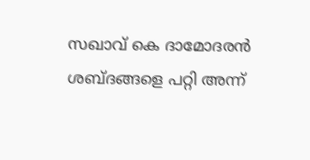സഖാവ് കെ ദാമോദരന്‍ ശബ്ദങ്ങളെ പറ്റി അന്ന്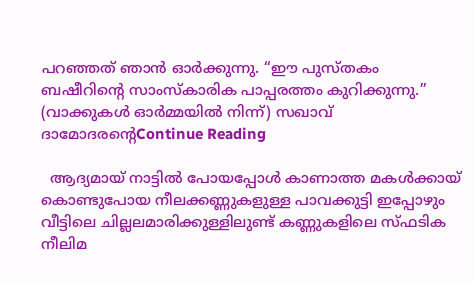പറഞ്ഞത് ഞാന്‍ ഓര്‍ക്കുന്നു. “ഈ പുസ്തകം ബഷീറിന്റെ സാംസ്കാരിക പാപ്പരത്തം കുറിക്കുന്നു.” (വാക്കുകള്‍ ഓര്‍മ്മയില്‍ നിന്ന്) സഖാവ് ദാമോദരന്റെContinue Reading

  ആദ്യമായ് നാട്ടിൽ പോയപ്പോൾ കാണാത്ത മകൾക്കായ് കൊണ്ടുപോയ നീലക്കണ്ണുകളുള്ള പാവക്കുട്ടി ഇപ്പോഴും വീട്ടിലെ ചില്ലലമാരിക്കുള്ളിലുണ്ട് കണ്ണുകളിലെ സ്ഫടിക നീലിമ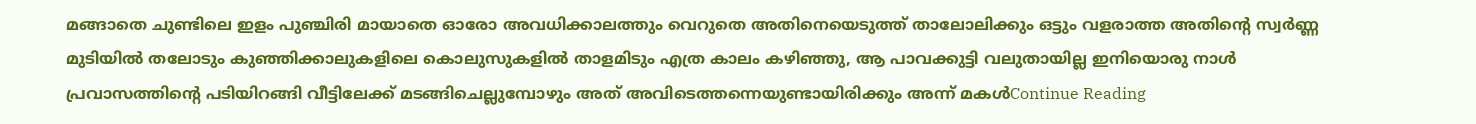മങ്ങാതെ ചുണ്ടിലെ ഇളം പുഞ്ചിരി മായാതെ ഓരോ അവധിക്കാലത്തും വെറുതെ അതിനെയെടുത്ത്‌ താലോലിക്കും ഒട്ടും വളരാത്ത അതിന്റെ സ്വർണ്ണ മുടിയിൽ തലോടും കുഞ്ഞിക്കാലുകളിലെ കൊലുസുകളിൽ താളമിടും എത്ര കാലം കഴിഞ്ഞു, ആ പാവക്കുട്ടി വലുതായില്ല ഇനിയൊരു നാൾ പ്രവാസത്തിന്റെ പടിയിറങ്ങി വീട്ടിലേക്ക് മടങ്ങിചെല്ലുമ്പോഴും അത് അവിടെത്തന്നെയുണ്ടായിരിക്കും അന്ന് മകൾContinue Reading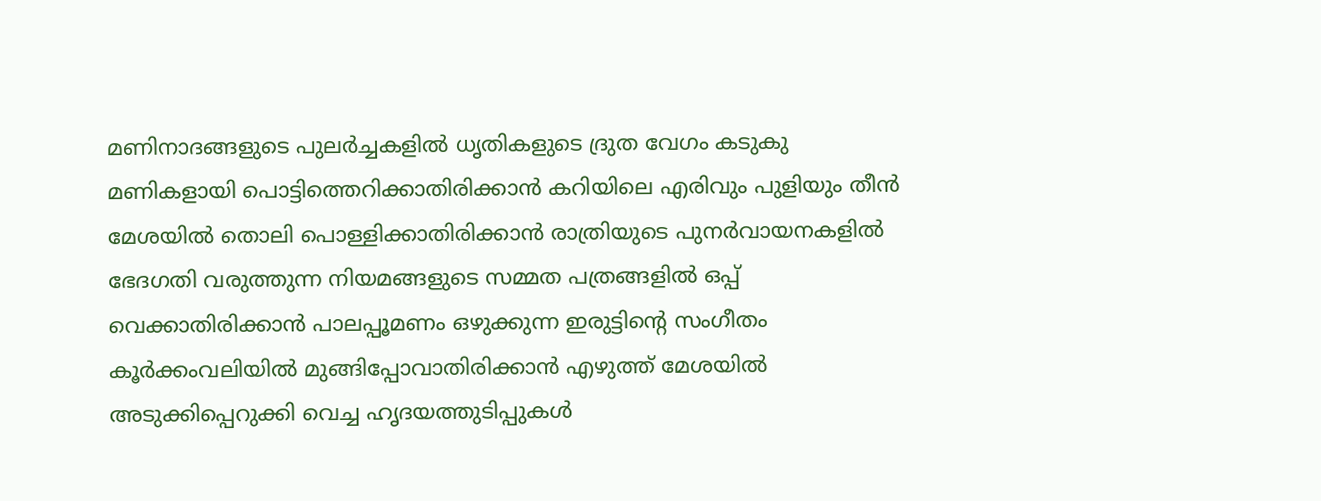മണിനാദങ്ങളുടെ പുലർച്ചകളിൽ ധൃതികളുടെ ദ്രുത വേഗം കടുകു മണികളായി പൊട്ടിത്തെറിക്കാതിരിക്കാൻ കറിയിലെ എരിവും പുളിയും തീൻ മേശയിൽ തൊലി പൊള്ളിക്കാതിരിക്കാൻ രാത്രിയുടെ പുനർവായനകളിൽ ഭേദഗതി വരുത്തുന്ന നിയമങ്ങളുടെ സമ്മത പത്രങ്ങളിൽ ഒപ്പ് വെക്കാതിരിക്കാൻ പാലപ്പൂമണം ഒഴുക്കുന്ന ഇരുട്ടിന്റെ സംഗീതം കൂർക്കംവലിയിൽ മുങ്ങിപ്പോവാതിരിക്കാൻ എഴുത്ത് മേശയിൽ അടുക്കിപ്പെറുക്കി വെച്ച ഹൃദയത്തുടിപ്പുകൾ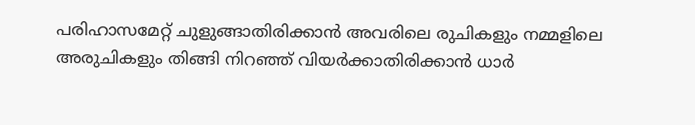പരിഹാസമേറ്റ് ചുളുങ്ങാതിരിക്കാൻ അവരിലെ രുചികളും നമ്മളിലെ അരുചികളും തിങ്ങി നിറഞ്ഞ് വിയർക്കാതിരിക്കാൻ ധാർ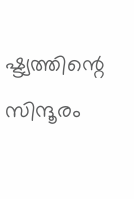ഷ്ട്യത്തിന്റെ സിന്ദൂരം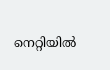നെറ്റിയിൽ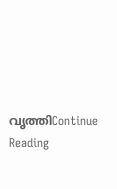വൃത്തിContinue Reading